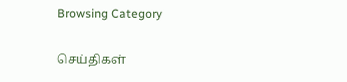Browsing Category

செய்திகள்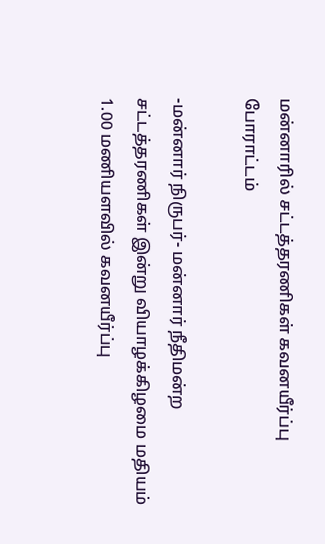மன்னாரில் சட்டத்தரணிகள் கவனயீர்ப்பு போராட்டம்

-மன்னார் நிருபர்- மன்னார் நீதிமன்ற சட்டத்தரணிகள் இன்று வியாழக்கிழமை மதியம் 1.00 மணியளவில் கவனயீர்ப்பு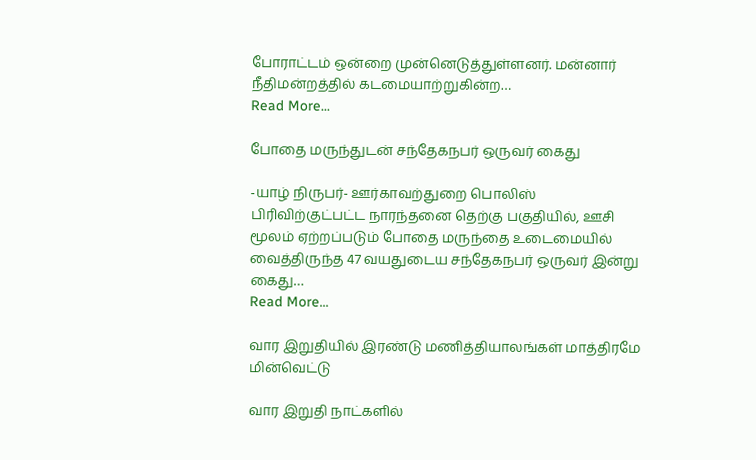போராட்டம் ஒன்றை முன்னெடுத்துள்ளனர். மன்னார் நீதிமன்றத்தில் கடமையாற்றுகின்ற…
Read More...

போதை மருந்துடன் சந்தேகநபர் ஒருவர் கைது

-யாழ் நிருபர்- ஊர்காவற்துறை பொலிஸ் பிரிவிற்குட்பட்ட நாரந்தனை தெற்கு பகுதியில், ஊசி மூலம் ஏற்றப்படும் போதை மருந்தை உடைமையில் வைத்திருந்த 47 வயதுடைய சந்தேகநபர் ஒருவர் இன்று கைது…
Read More...

வார இறுதியில் இரண்டு மணித்தியாலங்கள் மாத்திரமே மின்வெட்டு

வார இறுதி நாட்களில்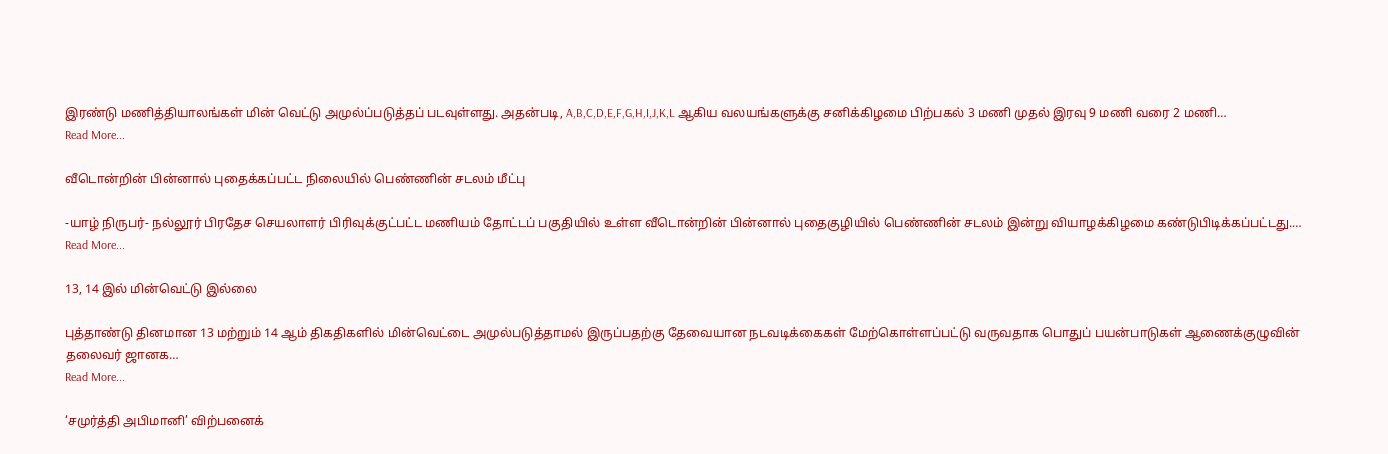இரண்டு மணித்தியாலங்கள் மின் வெட்டு அமுல்ப்படுத்தப் படவுள்ளது. அதன்படி, A,B,C,D,E,F,G,H,I,J,K,L ஆகிய வலயங்களுக்கு சனிக்கிழமை பிற்பகல் 3 மணி முதல் இரவு 9 மணி வரை 2 மணி…
Read More...

வீடொன்றின் பின்னால் புதைக்கப்பட்ட நிலையில் பெண்ணின் சடலம் மீட்பு

-யாழ் நிருபர்- நல்லூர் பிரதேச செயலாளர் பிரிவுக்குட்பட்ட மணியம் தோட்டப் பகுதியில் உள்ள வீடொன்றின் பின்னால் புதைகுழியில் பெண்ணின் சடலம் இன்று வியாழக்கிழமை கண்டுபிடிக்கப்பட்டது.…
Read More...

13, 14 இல் மின்வெட்டு இல்லை

புத்தாண்டு தினமான 13 மற்றும் 14 ஆம் திகதிகளில் மின்வெட்டை அமுல்படுத்தாமல் இருப்பதற்கு தேவையான நடவடிக்கைகள் மேற்கொள்ளப்பட்டு வருவதாக பொதுப் பயன்பாடுகள் ஆணைக்குழுவின் தலைவர் ஜானக…
Read More...

‘சமுர்த்தி அபிமானி’ விற்பனைக்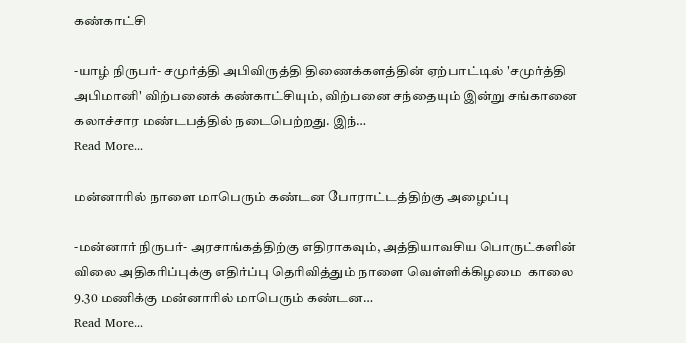கண்காட்சி

-யாழ் நிருபர்- சமுர்த்தி அபிவிருத்தி திணைக்களத்தின் ஏற்பாட்டில் 'சமுர்த்தி அபிமானி' விற்பனைக் கண்காட்சியும், விற்பனை சந்தையும் இன்று சங்கானை கலாச்சார மண்டபத்தில் நடைபெற்றது. இந்…
Read More...

மன்னாரில் நாளை மாபெரும் கண்டன போராட்டத்திற்கு அழைப்பு

-மன்னார் நிருபர்- அரசாங்கத்திற்கு எதிராகவும், அத்தியாவசிய பொருட்களின் விலை அதிகரிப்புக்கு எதிர்ப்பு தெரிவித்தும் நாளை வெள்ளிக்கிழமை  காலை 9.30 மணிக்கு மன்னாரில் மாபெரும் கண்டன…
Read More...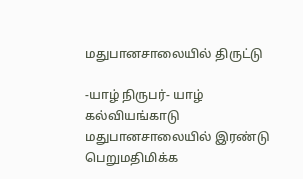மதுபானசாலையில் திருட்டு

-யாழ் நிருபர்- யாழ் கல்வியங்காடு மதுபானசாலையில் இரண்டு பெறுமதிமிக்க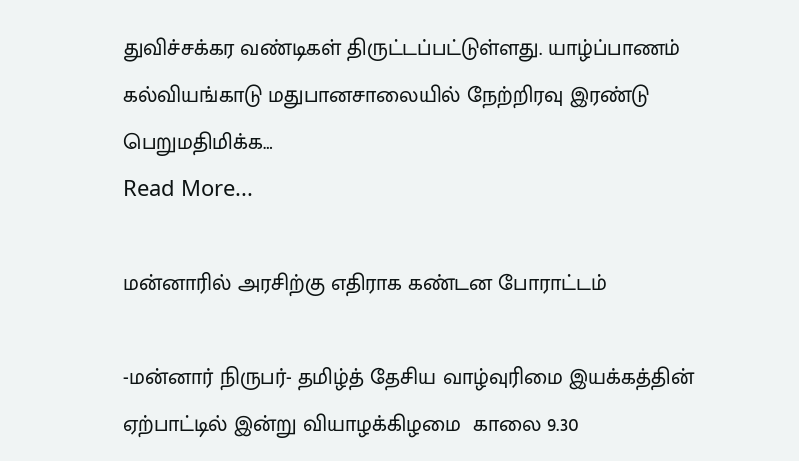துவிச்சக்கர வண்டிகள் திருட்டப்பட்டுள்ளது. யாழ்ப்பாணம் கல்வியங்காடு மதுபானசாலையில் நேற்றிரவு இரண்டு பெறுமதிமிக்க…
Read More...

மன்னாரில் அரசிற்கு எதிராக கண்டன போராட்டம்

-மன்னார் நிருபர்- தமிழ்த் தேசிய வாழ்வுரிமை இயக்கத்தின் ஏற்பாட்டில் இன்று வியாழக்கிழமை  காலை 9.30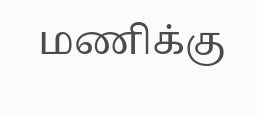மணிக்கு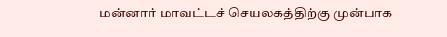மன்னார் மாவட்டச் செயலகத்திற்கு முன்பாக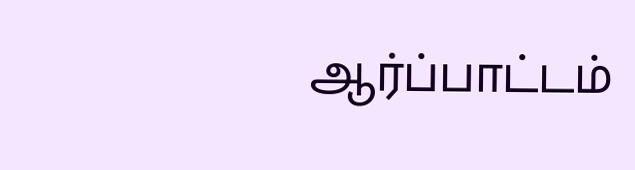ஆர்ப்பாட்டம்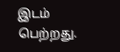இடம் பெற்றது.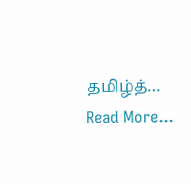தமிழ்த்…
Read More...